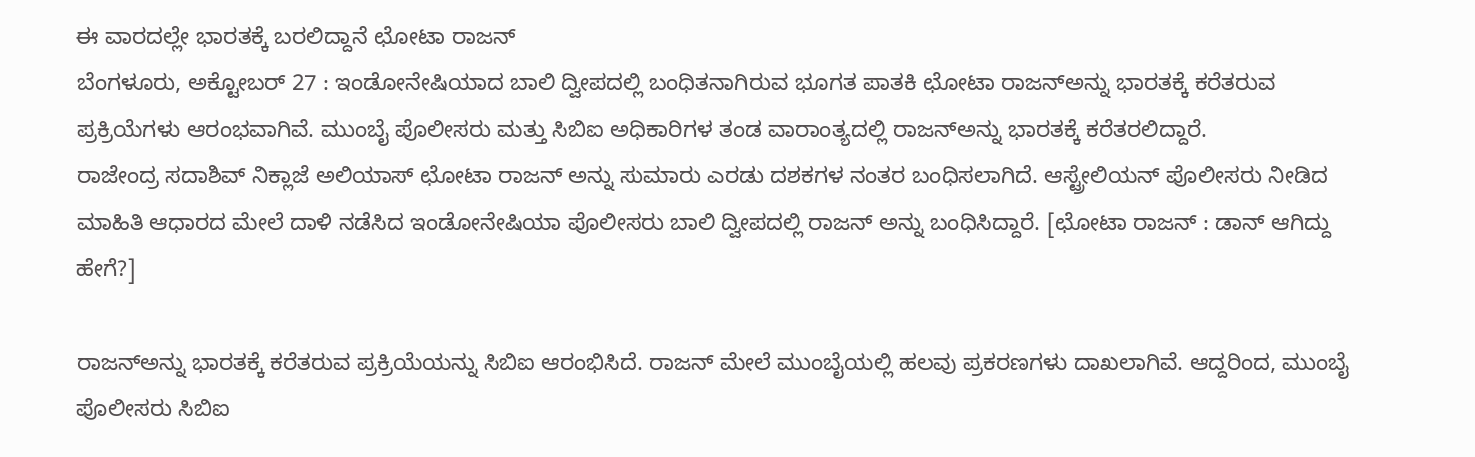ಈ ವಾರದಲ್ಲೇ ಭಾರತಕ್ಕೆ ಬರಲಿದ್ದಾನೆ ಛೋಟಾ ರಾಜನ್
ಬೆಂಗಳೂರು, ಅಕ್ಟೋಬರ್ 27 : ಇಂಡೋನೇಷಿಯಾದ ಬಾಲಿ ದ್ವೀಪದಲ್ಲಿ ಬಂಧಿತನಾಗಿರುವ ಭೂಗತ ಪಾತಕಿ ಛೋಟಾ ರಾಜನ್ಅನ್ನು ಭಾರತಕ್ಕೆ ಕರೆತರುವ ಪ್ರಕ್ರಿಯೆಗಳು ಆರಂಭವಾಗಿವೆ. ಮುಂಬೈ ಪೊಲೀಸರು ಮತ್ತು ಸಿಬಿಐ ಅಧಿಕಾರಿಗಳ ತಂಡ ವಾರಾಂತ್ಯದಲ್ಲಿ ರಾಜನ್ಅನ್ನು ಭಾರತಕ್ಕೆ ಕರೆತರಲಿದ್ದಾರೆ.
ರಾಜೇಂದ್ರ ಸದಾಶಿವ್ ನಿಕ್ಲಾಜೆ ಅಲಿಯಾಸ್ ಛೋಟಾ ರಾಜನ್ ಅನ್ನು ಸುಮಾರು ಎರಡು ದಶಕಗಳ ನಂತರ ಬಂಧಿಸಲಾಗಿದೆ. ಆಸ್ಟ್ರೇಲಿಯನ್ ಪೊಲೀಸರು ನೀಡಿದ ಮಾಹಿತಿ ಆಧಾರದ ಮೇಲೆ ದಾಳಿ ನಡೆಸಿದ ಇಂಡೋನೇಷಿಯಾ ಪೊಲೀಸರು ಬಾಲಿ ದ್ವೀಪದಲ್ಲಿ ರಾಜನ್ ಅನ್ನು ಬಂಧಿಸಿದ್ದಾರೆ. [ಛೋಟಾ ರಾಜನ್ : ಡಾನ್ ಆಗಿದ್ದು ಹೇಗೆ?]

ರಾಜನ್ಅನ್ನು ಭಾರತಕ್ಕೆ ಕರೆತರುವ ಪ್ರಕ್ರಿಯೆಯನ್ನು ಸಿಬಿಐ ಆರಂಭಿಸಿದೆ. ರಾಜನ್ ಮೇಲೆ ಮುಂಬೈಯಲ್ಲಿ ಹಲವು ಪ್ರಕರಣಗಳು ದಾಖಲಾಗಿವೆ. ಆದ್ದರಿಂದ, ಮುಂಬೈ ಪೊಲೀಸರು ಸಿಬಿಐ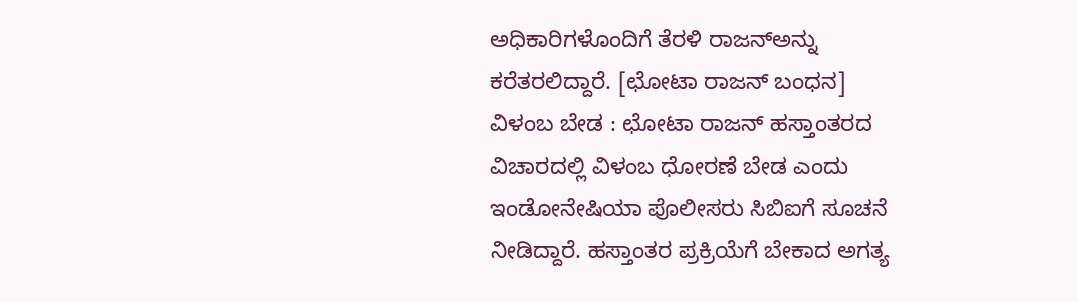ಅಧಿಕಾರಿಗಳೊಂದಿಗೆ ತೆರಳಿ ರಾಜನ್ಅನ್ನು ಕರೆತರಲಿದ್ದಾರೆ. [ಛೋಟಾ ರಾಜನ್ ಬಂಧನ]
ವಿಳಂಬ ಬೇಡ : ಛೋಟಾ ರಾಜನ್ ಹಸ್ತಾಂತರದ ವಿಚಾರದಲ್ಲಿ ವಿಳಂಬ ಧೋರಣೆ ಬೇಡ ಎಂದು ಇಂಡೋನೇಷಿಯಾ ಪೊಲೀಸರು ಸಿಬಿಐಗೆ ಸೂಚನೆ ನೀಡಿದ್ದಾರೆ. ಹಸ್ತಾಂತರ ಪ್ರಕ್ರಿಯೆಗೆ ಬೇಕಾದ ಅಗತ್ಯ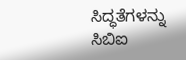ಸಿದ್ಧತೆಗಳನ್ನು ಸಿಬಿಐ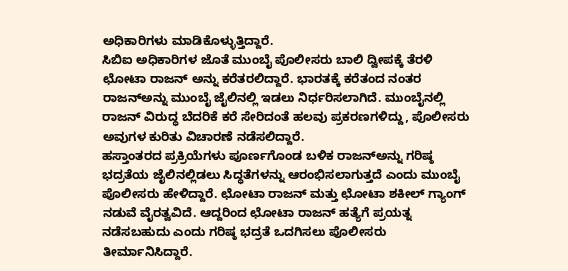ಅಧಿಕಾರಿಗಳು ಮಾಡಿಕೊಳ್ಳುತ್ತಿದ್ದಾರೆ.
ಸಿಬಿಐ ಅಧಿಕಾರಿಗಳ ಜೊತೆ ಮುಂಬೈ ಪೊಲೀಸರು ಬಾಲಿ ದ್ವೀಪಕ್ಕೆ ತೆರಳಿ ಛೋಟಾ ರಾಜನ್ ಅನ್ನು ಕರೆತರಲಿದ್ದಾರೆ. ಭಾರತಕ್ಕೆ ಕರೆತಂದ ನಂತರ ರಾಜನ್ಅನ್ನು ಮುಂಬೈ ಜೈಲಿನಲ್ಲಿ ಇಡಲು ನಿರ್ಧರಿಸಲಾಗಿದೆ. ಮುಂಬೈನಲ್ಲಿ ರಾಜನ್ ವಿರುದ್ಧ ಬೆದರಿಕೆ ಕರೆ ಸೇರಿದಂತೆ ಹಲವು ಪ್ರಕರಣಗಳಿದ್ದು, ಪೊಲೀಸರು ಅವುಗಳ ಕುರಿತು ವಿಚಾರಣೆ ನಡೆಸಲಿದ್ದಾರೆ.
ಹಸ್ತಾಂತರದ ಪ್ರಕ್ರಿಯೆಗಳು ಪೂರ್ಣಗೊಂಡ ಬಳಿಕ ರಾಜನ್ಅನ್ನು ಗರಿಷ್ಠ ಭದ್ರತೆಯ ಜೈಲಿನಲ್ಲಿಡಲು ಸಿದ್ಧತೆಗಳನ್ನು ಆರಂಭಿಸಲಾಗುತ್ತದೆ ಎಂದು ಮುಂಬೈ ಪೊಲೀಸರು ಹೇಳಿದ್ದಾರೆ. ಛೋಟಾ ರಾಜನ್ ಮತ್ತು ಛೋಟಾ ಶಕೀಲ್ ಗ್ಯಾಂಗ್ ನಡುವೆ ವೈರತ್ವವಿದೆ. ಆದ್ದರಿಂದ ಛೋಟಾ ರಾಜನ್ ಹತ್ಯೆಗೆ ಪ್ರಯತ್ನ ನಡೆಸಬಹುದು ಎಂದು ಗರಿಷ್ಠ ಭದ್ರತೆ ಒದಗಿಸಲು ಪೊಲೀಸರು ತೀರ್ಮಾನಿಸಿದ್ದಾರೆ.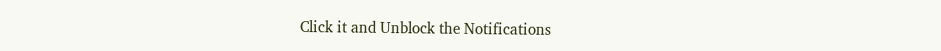Click it and Unblock the Notifications